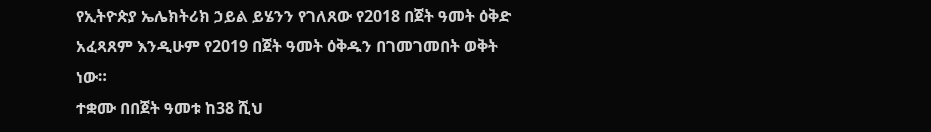የኢትዮጵያ ኤሌክትሪክ ኃይል ይሄንን የገለጸው የ2018 በጀት ዓመት ዕቅድ አፈጻጸም እንዲሁም የ2019 በጀት ዓመት ዕቅዱን በገመገመበት ወቅት ነው።
ተቋሙ በበጀት ዓመቱ ከ38 ሺህ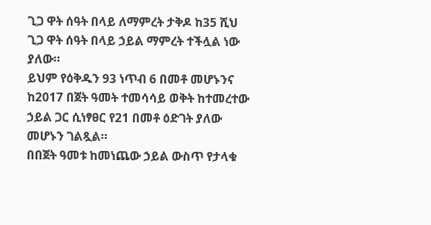ጊጋ ዋት ሰዓት በላይ ለማምረት ታቅዶ ከ35 ሺህ ጊጋ ዋት ሰዓት በላይ ኃይል ማምረት ተችሏል ነው ያለው።
ይህም የዕቅዱን 93 ነጥብ 6 በመቶ መሆኑንና ከ2017 በጀት ዓመት ተመሳሳይ ወቅት ከተመረተው ኃይል ጋር ሲነፃፀር የ21 በመቶ ዕድገት ያለው መሆኑን ገልጿል።
በበጀት ዓመቱ ከመነጨው ኃይል ውስጥ የታላቁ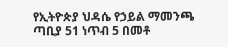የኢትዮጵያ ህዳሴ የኃይል ማመንጫ ጣቢያ 51 ነጥብ 5 በመቶ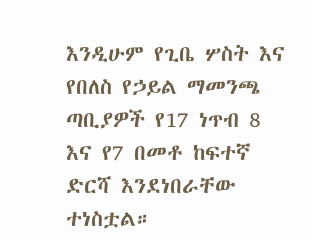እንዲሁም የጊቤ ሦስት እና የበለስ የኃይል ማመንጫ ጣቢያዎች የ17 ነጥብ 8 እና የ7 በመቶ ከፍተኛ ድርሻ እንደነበራቸው ተነስቷል።